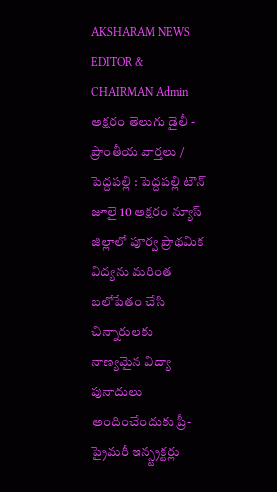AKSHARAM NEWS EDITOR & CHAIRMAN Admin
అక్షరం తెలుగు డైలీ - ప్రాంతీయ వార్తలు / పెద్దపల్లి : పెద్దపల్లి టౌన్ జూలై 10 అక్షరం న్యూస్ జిల్లాలో పూర్వ ప్రాథమిక విద్యను మరింత బలోపేతం చేసి చిన్నారులకు నాణ్యమైన విద్యా పునాదులు అందించేందుకు ప్రీ-ప్రైమరీ ఇన్స్ట్రక్టర్లు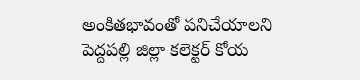అంకితభావంతో పనిచేయాలని పెద్దపల్లి జిల్లా కలెక్టర్ కోయ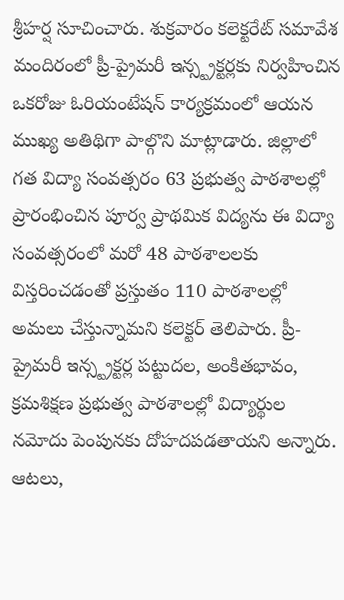శ్రీహర్ష సూచించారు. శుక్రవారం కలెక్టరేట్ సమావేశ మందిరంలో ప్రీ-ప్రైమరీ ఇన్స్ట్రక్టర్లకు నిర్వహించిన ఒకరోజు ఓరియంటేషన్ కార్యక్రమంలో ఆయన ముఖ్య అతిథిగా పాల్గొని మాట్లాడారు. జిల్లాలో గత విద్యా సంవత్సరం 63 ప్రభుత్వ పాఠశాలల్లో ప్రారంభించిన పూర్వ ప్రాథమిక విద్యను ఈ విద్యా సంవత్సరంలో మరో 48 పాఠశాలలకు విస్తరించడంతో ప్రస్తుతం 110 పాఠశాలల్లో అమలు చేస్తున్నామని కలెక్టర్ తెలిపారు. ప్రీ-ప్రైమరీ ఇన్స్ట్రక్టర్ల పట్టుదల, అంకితభావం, క్రమశిక్షణ ప్రభుత్వ పాఠశాలల్లో విద్యార్థుల నమోదు పెంపునకు దోహదపడతాయని అన్నారు. ఆటలు,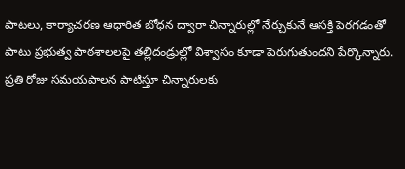పాటలు, కార్యాచరణ ఆధారిత బోధన ద్వారా చిన్నారుల్లో నేర్చుకునే ఆసక్తి పెరగడంతో పాటు ప్రభుత్వ పాఠశాలలపై తల్లిదండ్రుల్లో విశ్వాసం కూడా పెరుగుతుందని పేర్కొన్నారు. ప్రతి రోజు సమయపాలన పాటిస్తూ చిన్నారులకు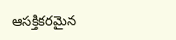ఆసక్తికరమైన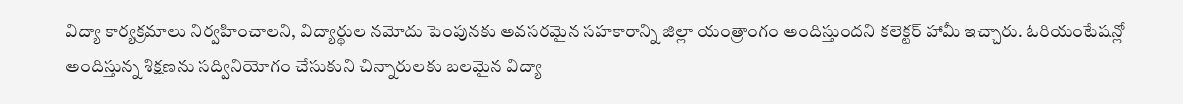విద్యా కార్యక్రమాలు నిర్వహించాలని, విద్యార్థుల నమోదు పెంపునకు అవసరమైన సహకారాన్ని జిల్లా యంత్రాంగం అందిస్తుందని కలెక్టర్ హామీ ఇచ్చారు. ఓరియంటేషన్లో అందిస్తున్న శిక్షణను సద్వినియోగం చేసుకుని చిన్నారులకు బలమైన విద్యా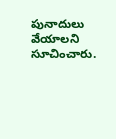పునాదులు వేయాలని సూచించారు.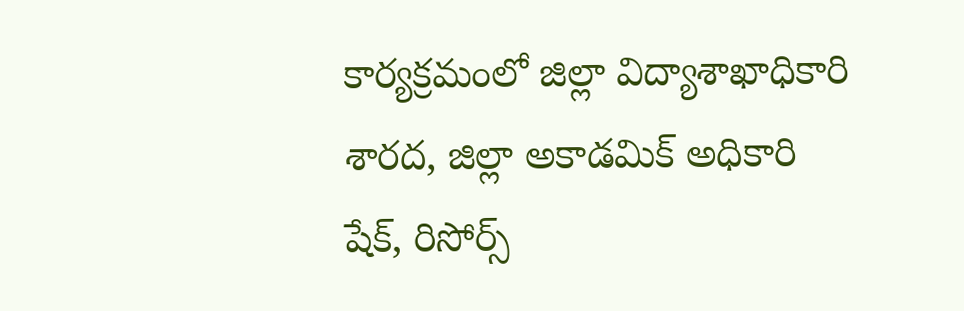కార్యక్రమంలో జిల్లా విద్యాశాఖాధికారి శారద, జిల్లా అకాడమిక్ అధికారి షేక్, రిసోర్స్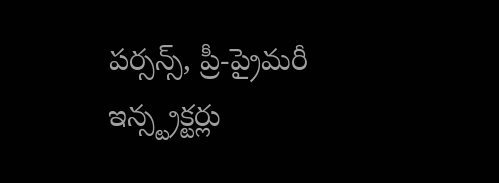పర్సన్స్, ప్రీ-ప్రైమరీ ఇన్స్ట్రక్టర్లు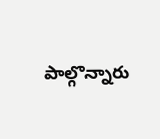పాల్గొన్నారు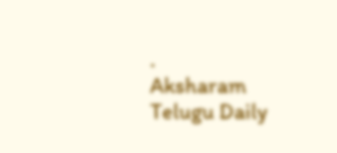.
Aksharam Telugu Daily